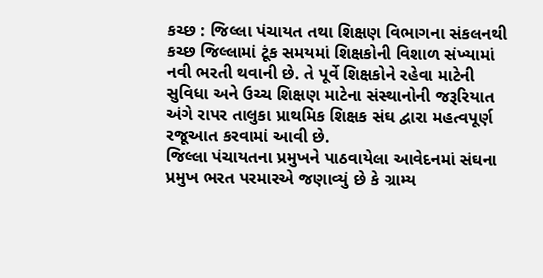કચ્છ : જિલ્લા પંચાયત તથા શિક્ષણ વિભાગના સંકલનથી કચ્છ જિલ્લામાં ટૂંક સમયમાં શિક્ષકોની વિશાળ સંખ્યામાં નવી ભરતી થવાની છે. તે પૂર્વે શિક્ષકોને રહેવા માટેની સુવિધા અને ઉચ્ચ શિક્ષણ માટેના સંસ્થાનોની જરૂરિયાત અંગે રાપર તાલુકા પ્રાથમિક શિક્ષક સંઘ દ્વારા મહત્વપૂર્ણ રજૂઆત કરવામાં આવી છે.
જિલ્લા પંચાયતના પ્રમુખને પાઠવાયેલા આવેદનમાં સંઘના પ્રમુખ ભરત પરમારએ જણાવ્યું છે કે ગ્રામ્ય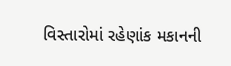વિસ્તારોમાં રહેણાંક મકાનની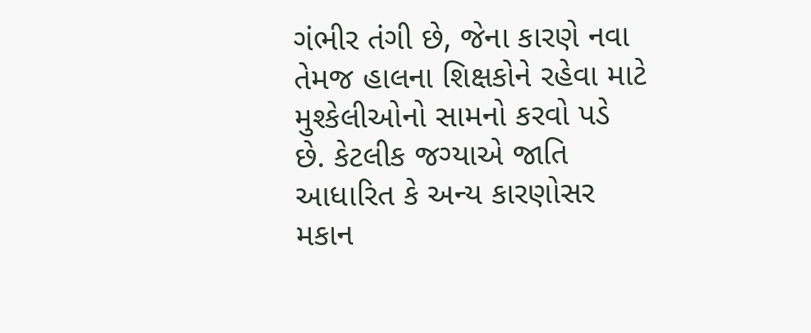ગંભીર તંગી છે, જેના કારણે નવા તેમજ હાલના શિક્ષકોને રહેવા માટે મુશ્કેલીઓનો સામનો કરવો પડે છે. કેટલીક જગ્યાએ જાતિ આધારિત કે અન્ય કારણોસર મકાન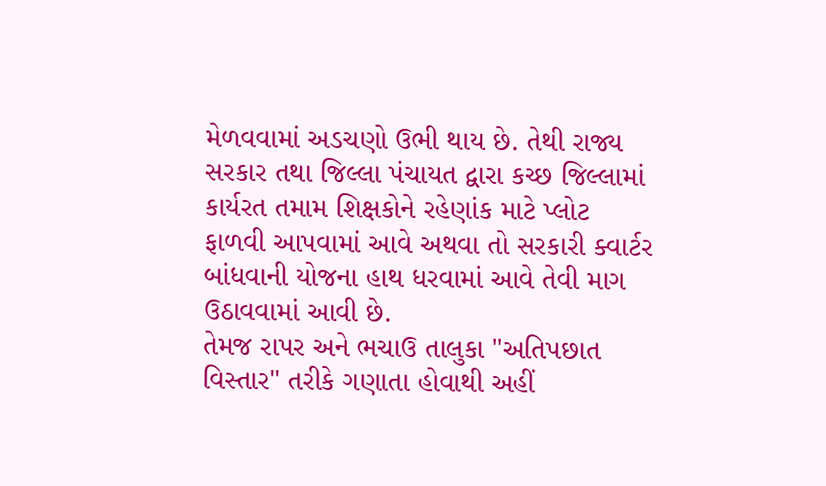મેળવવામાં અડચણો ઉભી થાય છે. તેથી રાજ્ય સરકાર તથા જિલ્લા પંચાયત દ્વારા કચ્છ જિલ્લામાં કાર્યરત તમામ શિક્ષકોને રહેણાંક માટે પ્લોટ ફાળવી આપવામાં આવે અથવા તો સરકારી ક્વાર્ટર બાંધવાની યોજના હાથ ધરવામાં આવે તેવી માગ ઉઠાવવામાં આવી છે.
તેમજ રાપર અને ભચાઉ તાલુકા "અતિપછાત વિસ્તાર" તરીકે ગણાતા હોવાથી અહીં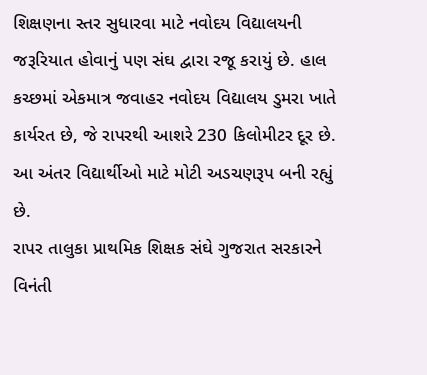શિક્ષણના સ્તર સુધારવા માટે નવોદય વિદ્યાલયની જરૂરિયાત હોવાનું પણ સંઘ દ્વારા રજૂ કરાયું છે. હાલ કચ્છમાં એકમાત્ર જવાહર નવોદય વિદ્યાલય ડુમરા ખાતે કાર્યરત છે, જે રાપરથી આશરે 230 કિલોમીટર દૂર છે. આ અંતર વિદ્યાર્થીઓ માટે મોટી અડચણરૂપ બની રહ્યું છે.
રાપર તાલુકા પ્રાથમિક શિક્ષક સંઘે ગુજરાત સરકારને વિનંતી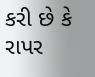કરી છે કે રાપર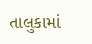તાલુકામાં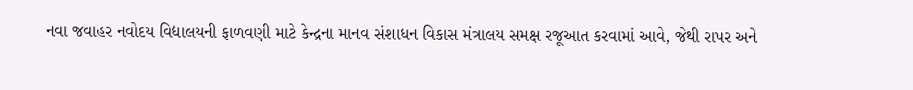નવા જવાહર નવોદય વિદ્યાલયની ફાળવણી માટે કેન્દ્રના માનવ સંશાધન વિકાસ મંત્રાલય સમક્ષ રજૂઆત કરવામાં આવે, જેથી રાપર અને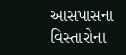આસપાસના વિસ્તારોના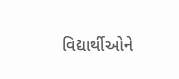વિદ્યાર્થીઓને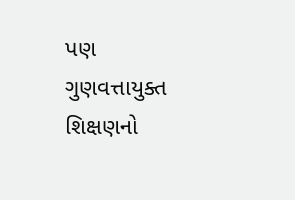પણ ગુણવત્તાયુક્ત શિક્ષણનો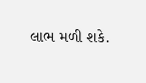લાભ મળી શકે.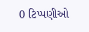0 ટિપ્પણીઓ